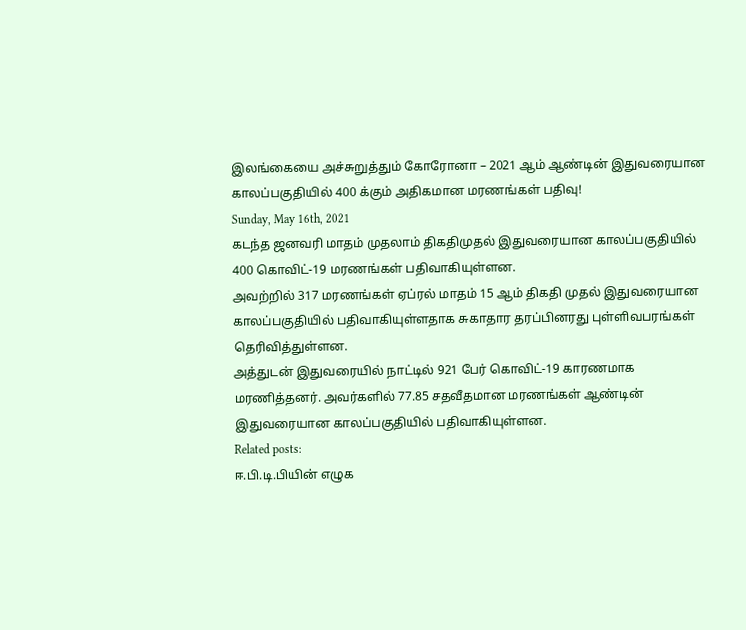இலங்கையை அச்சுறுத்தும் கோரோனா – 2021 ஆம் ஆண்டின் இதுவரையான காலப்பகுதியில் 400 க்கும் அதிகமான மரணங்கள் பதிவு!
Sunday, May 16th, 2021
கடந்த ஜனவரி மாதம் முதலாம் திகதிமுதல் இதுவரையான காலப்பகுதியில் 400 கொவிட்-19 மரணங்கள் பதிவாகியுள்ளன.
அவற்றில் 317 மரணங்கள் ஏப்ரல் மாதம் 15 ஆம் திகதி முதல் இதுவரையான காலப்பகுதியில் பதிவாகியுள்ளதாக சுகாதார தரப்பினரது புள்ளிவபரங்கள் தெரிவித்துள்ளன.
அத்துடன் இதுவரையில் நாட்டில் 921 பேர் கொவிட்-19 காரணமாக மரணித்தனர். அவர்களில் 77.85 சதவீதமான மரணங்கள் ஆண்டின் இதுவரையான காலப்பகுதியில் பதிவாகியுள்ளன.
Related posts:
ஈ.பி.டி.பியின் எழுக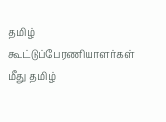தமிழ் கூட்டுப்பேரணியாளர்கள் மீது தமிழ்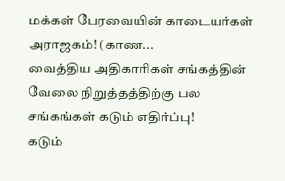மக்கள் பேரவையின் காடையர்கள் அராஜகம்! (காண...
வைத்திய அதிகாரிகள் சங்கத்தின் வேலை நிறுத்தத்திற்கு பல சங்கங்கள் கடும் எதிர்ப்பு!
கடும்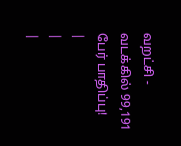வறட்சி - வடக்கில் 99,191 பேர் பாதிப்பு!
|
|
|